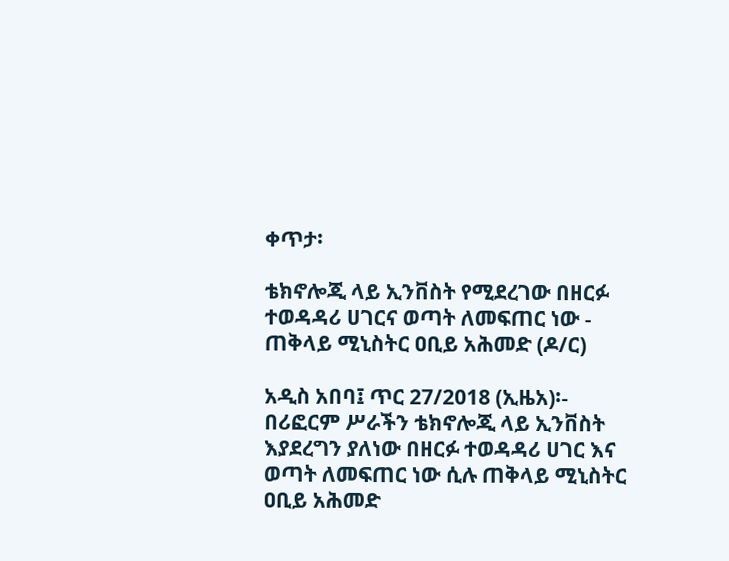ቀጥታ፡

ቴክኖሎጂ ላይ ኢንቨስት የሚደረገው በዘርፉ ተወዳዳሪ ሀገርና ወጣት ለመፍጠር ነው - ጠቅላይ ሚኒስትር ዐቢይ አሕመድ (ዶ/ር)

አዲስ አበባ፤ ጥር 27/2018 (ኢዜአ)፡- በሪፎርም ሥራችን ቴክኖሎጂ ላይ ኢንቨስት እያደረግን ያለነው በዘርፉ ተወዳዳሪ ሀገር እና ወጣት ለመፍጠር ነው ሲሉ ጠቅላይ ሚኒስትር ዐቢይ አሕመድ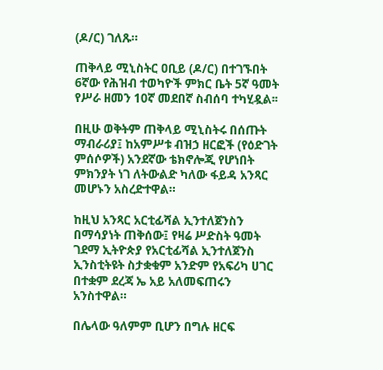(ዶ/ር) ገለጹ።

ጠቅላይ ሚኒስትር ዐቢይ (ዶ/ር) በተገኙበት 6ኛው የሕዝብ ተወካዮች ምክር ቤት 5ኛ ዓመት የሥራ ዘመን 10ኛ መደበኛ ስብሰባ ተካሂዷል፡፡

በዚሁ ወቅትም ጠቅላይ ሚኒስትሩ በሰጡት ማብራሪያ፤ ከአምሥቱ ብዝኃ ዘርፎች (የዕድገት ምሰሶዎች) አንደኛው ቴክኖሎጂ የሆነበት ምክንያት ነገ ለትውልድ ካለው ፋይዳ አንጻር መሆኑን አስረድተዋል።

ከዚህ አንጻር አርቲፊሻል ኢንተለጀንስን በማሳያነት ጠቅሰው፤ የዛሬ ሥድስት ዓመት ገደማ ኢትዮጵያ የአርቲፊሻል ኢንተለጀንስ ኢንስቲትዩት ስታቋቁም አንድም የአፍሪካ ሀገር በተቋም ደረጃ ኤ አይ አለመፍጠሩን አንስተዋል።

በሌላው ዓለምም ቢሆን በግሉ ዘርፍ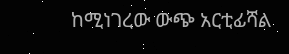ከሚነገረው ውጭ አርቲፊሻል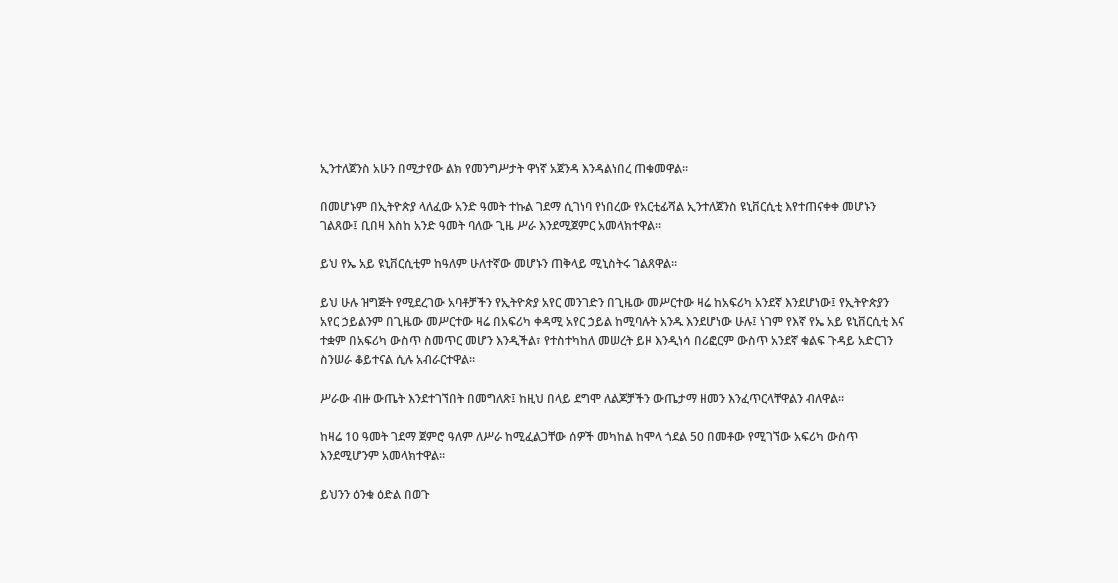ኢንተለጀንስ አሁን በሚታየው ልክ የመንግሥታት ዋነኛ አጀንዳ እንዳልነበረ ጠቁመዋል።

በመሆኑም በኢትዮጵያ ላለፈው አንድ ዓመት ተኩል ገደማ ሲገነባ የነበረው የአርቲፊሻል ኢንተለጀንስ ዩኒቨርሲቲ እየተጠናቀቀ መሆኑን ገልጸው፤ ቢበዛ እስከ አንድ ዓመት ባለው ጊዜ ሥራ እንደሚጀምር አመላክተዋል።

ይህ የኤ አይ ዩኒቨርሲቲም ከዓለም ሁለተኛው መሆኑን ጠቅላይ ሚኒስትሩ ገልጸዋል።

ይህ ሁሉ ዝግጅት የሚደረገው አባቶቻችን የኢትዮጵያ አየር መንገድን በጊዜው መሥርተው ዛሬ ከአፍሪካ አንደኛ እንደሆነው፤ የኢትዮጵያን አየር ኃይልንም በጊዜው መሥርተው ዛሬ በአፍሪካ ቀዳሚ አየር ኃይል ከሚባሉት አንዱ እንደሆነው ሁሉ፤ ነገም የእኛ የኤ አይ ዩኒቨርሲቲ እና ተቋም በአፍሪካ ውስጥ ስመጥር መሆን እንዲችል፣ የተስተካከለ መሠረት ይዞ እንዲነሳ በሪፎርም ውስጥ አንደኛ ቁልፍ ጉዳይ አድርገን ስንሠራ ቆይተናል ሲሉ አብራርተዋል።

ሥራው ብዙ ውጤት እንደተገኘበት በመግለጽ፤ ከዚህ በላይ ደግሞ ለልጆቻችን ውጤታማ ዘመን እንፈጥርላቸዋልን ብለዋል።

ከዛሬ 10 ዓመት ገደማ ጀምሮ ዓለም ለሥራ ከሚፈልጋቸው ሰዎች መካከል ከሞላ ጎደል 50 በመቶው የሚገኘው አፍሪካ ውስጥ እንደሚሆንም አመላክተዋል።

ይህንን ዕንቁ ዕድል በወጉ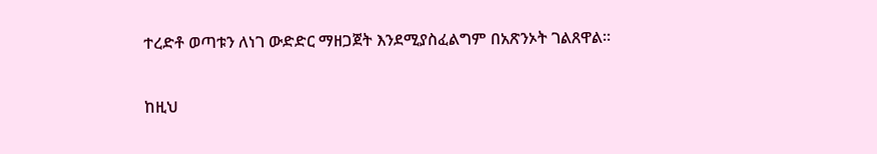ተረድቶ ወጣቱን ለነገ ውድድር ማዘጋጀት እንደሚያስፈልግም በአጽንኦት ገልጸዋል።

ከዚህ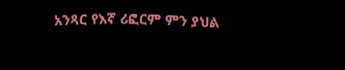አንጻር የእኛ ሪፎርም ምን ያህል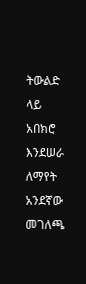ትውልድ ላይ አበክሮ እንደሠራ ለማየት አንደኛው መገለጫ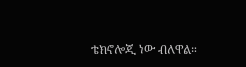ቴክኖሎጂ ነው ብለዋል።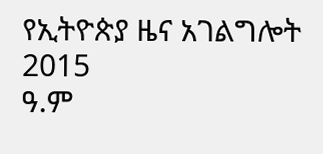የኢትዮጵያ ዜና አገልግሎት
2015
ዓ.ም